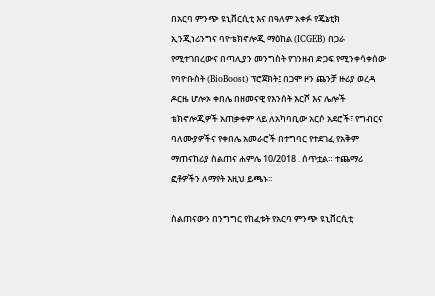በአርባ ምንጭ ዩኒቨርሲቲ እና በዓለም አቀፉ የጄኔቲክ ኢንጂነሪንግና ባዮቴክኖሎጂ ማዕከል (ICGEB) በጋራ የሚተገበረውና በጣሊያን መንግስት የገንዘብ ድጋፍ የሚንቀሳቀሰው  የባዮቡስት (BioBoost) ፕሮጀክት፤ በጋሞ ዞን ጨንቻ ዙሪያ ወረዳ ዶርዜ ሆሎኦ ቀበሌ በዘመናዊ የእንሰት እርሾ እና ሌሎች ቴክኖሎጂዎች አጠቃቀም ላይ ለአካባቢው አርሶ አደሮች፣ የግብርና ባለሙያዎችና የቀበሌ አመራሮች በተግባር የተደገፈ የአቅም ማጠናከሪያ ስልጠና ሐምሌ 10/2018 . ሰጥቷል። ተጨማሪ ፎቶዎችን ለማየት እዚህ ይጫኑ፡፡

ስልጠናውን በንግግር የከፈቱት የአርባ ምንጭ ዩኒቨርሲቲ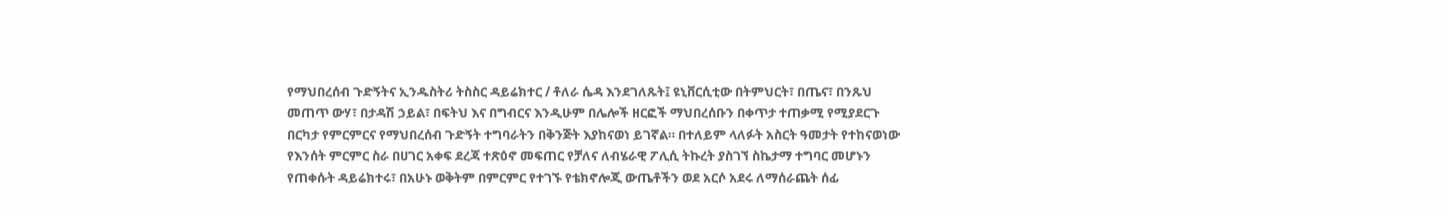የማህበረሰብ ጉድኝትና ኢንዱስትሪ ትስስር ዳይሬክተር / ቶለራ ሴዳ እንደገለጹት፤ ዩኒቨርሲቲው በትምህርት፣ በጤና፣ በንጹህ መጠጥ ውሃ፣ በታዳሽ ኃይል፣ በፍትህ እና በግብርና እንዲሁም በሌሎች ዘርፎች ማህበረሰቡን በቀጥታ ተጠቃሚ የሚያደርጉ በርካታ የምርምርና የማህበረሰብ ጉድኝት ተግባራትን በቅንጅት እያከናወነ ይገኛል። በተለይም ላለፉት አስርት ዓመታት የተከናወነው የእንሰት ምርምር ስራ በሀገር አቀፍ ደረጃ ተጽዕኖ መፍጠር የቻለና ለብሄራዊ ፖሊሲ ትኩረት ያስገኘ ስኬታማ ተግባር መሆኑን የጠቀሱት ዳይሬክተሩ፣ በአሁኑ ወቅትም በምርምር የተገኙ የቴክኖሎጂ ውጤቶችን ወደ አርሶ አደሩ ለማሰራጨት ሰፊ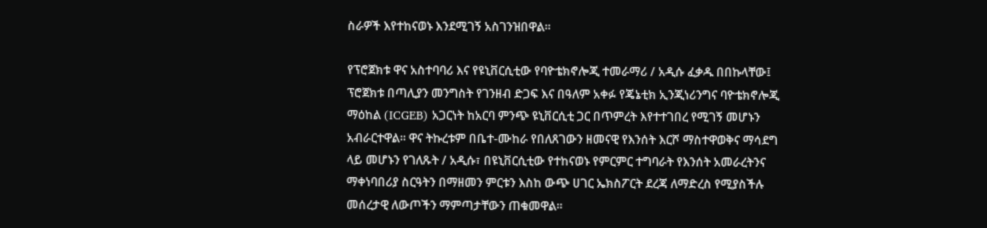ስራዎች እየተከናወኑ እንደሚገኝ አስገንዝበዋል።

የፕሮጀክቱ ዋና አስተባባሪ እና የዩኒቨርሲቲው የባዮቴክኖሎጂ ተመራማሪ / አዲሱ ፈቃዱ በበኩላቸው፤ ፕሮጀክቱ በጣሊያን መንግስት የገንዘብ ድጋፍ እና በዓለም አቀፉ የጄኔቲክ ኢንጂነሪንግና ባዮቴክኖሎጂ ማዕከል (ICGEB) አጋርነት ከአርባ ምንጭ ዩኒቨርሲቲ ጋር በጥምረት እየተተገበረ የሚገኝ መሆኑን አብራርተዋል። ዋና ትኩረቱም በቤተ-ሙከራ የበለጸገውን ዘመናዊ የእንሰት እርሾ ማስተዋወቅና ማሳደግ ላይ መሆኑን የገለጹት / አዲሱ፣ በዩኒቨርሲቲው የተከናወኑ የምርምር ተግባራት የእንሰት አመራረትንና ማቀነባበሪያ ስርዓትን በማዘመን ምርቱን እስከ ውጭ ሀገር ኤክስፖርት ደረጃ ለማድረስ የሚያስችሉ መሰረታዊ ለውጦችን ማምጣታቸውን ጠቁመዋል።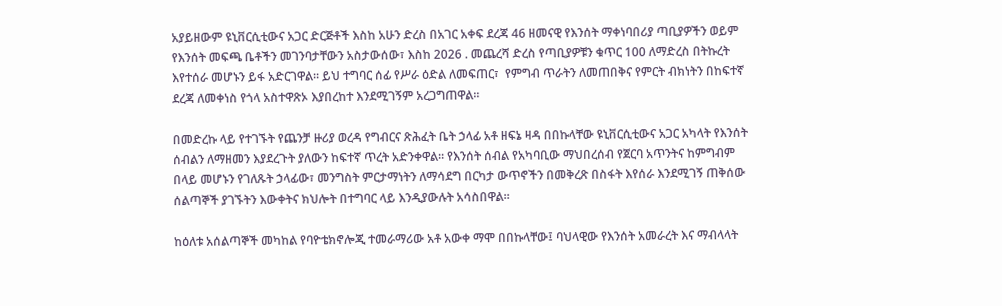አያይዘውም ዩኒቨርሲቲውና አጋር ድርጅቶች እስከ አሁን ድረስ በአገር አቀፍ ደረጃ 46 ዘመናዊ የእንሰት ማቀነባበሪያ ጣቢያዎችን ወይም የእንሰት መፍጫ ቤቶችን መገንባታቸውን አስታውሰው፣ እስከ 2026 . መጨረሻ ድረስ የጣቢያዎቹን ቁጥር 100 ለማድረስ በትኩረት እየተሰራ መሆኑን ይፋ አድርገዋል። ይህ ተግባር ሰፊ የሥራ ዕድል ለመፍጠር፣  የምግብ ጥራትን ለመጠበቅና የምርት ብክነትን በከፍተኛ ደረጃ ለመቀነስ የጎላ አስተዋጽኦ እያበረከተ እንደሚገኝም አረጋግጠዋል።

በመድረኩ ላይ የተገኙት የጨንቻ ዙሪያ ወረዳ የግብርና ጽሕፈት ቤት ኃላፊ አቶ ዘፍኔ ዛዳ በበኩላቸው ዩኒቨርሲቲውና አጋር አካላት የእንሰት ሰብልን ለማዘመን እያደረጉት ያለውን ከፍተኛ ጥረት አድንቀዋል። የእንሰት ሰብል የአካባቢው ማህበረሰብ የጀርባ አጥንትና ከምግብም በላይ መሆኑን የገለጹት ኃላፊው፣ መንግስት ምርታማነትን ለማሳደግ በርካታ ውጥኖችን በመቅረጽ በስፋት እየሰራ እንደሚገኝ ጠቅሰው ሰልጣኞች ያገኙትን እውቀትና ክህሎት በተግባር ላይ እንዲያውሉት አሳስበዋል።

ከዕለቱ አሰልጣኞች መካከል የባዮቴክኖሎጂ ተመራማሪው አቶ አውቀ ማሞ በበኩላቸው፤ ባህላዊው የእንሰት አመራረት እና ማብላላት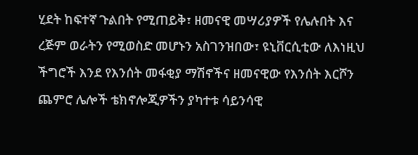ሂደት ከፍተኛ ጉልበት የሚጠይቅ፣ ዘመናዊ መሣሪያዎች የሌሉበት እና ረጅም ወራትን የሚወስድ መሆኑን አስገንዝበው፣ ዩኒቨርሲቲው ለእነዚህ ችግሮች እንደ የእንሰት መፋቂያ ማሽኖችና ዘመናዊው የእንሰት እርሾን ጨምሮ ሌሎች ቴክኖሎጂዎችን ያካተቱ ሳይንሳዊ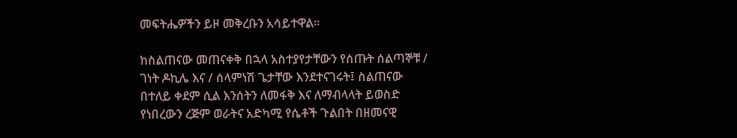መፍትሔዎችን ይዞ መቅረቡን አሳይተዋል።

ከስልጠናው መጠናቀቅ በኋላ አስተያየታቸውን የሰጡት ሰልጣኞቹ / ገነት ዶኪሌ እና / ሰላምነሽ ጌታቸው እንደተናገሩት፤ ስልጠናው በተለይ ቀደም ሲል እንሰትን ለመፋቅ እና ለማብላላት ይወስድ የነበረውን ረጅም ወራትና አድካሚ የሴቶች ጉልበት በዘመናዊ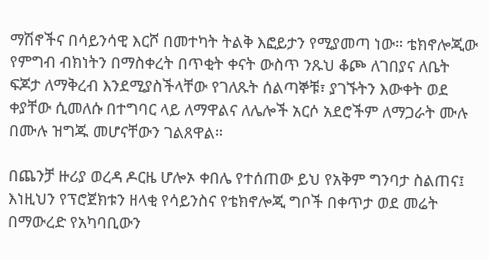ማሽኖችና በሳይንሳዊ እርሾ በመተካት ትልቅ እፎይታን የሚያመጣ ነው። ቴክኖሎጂው የምግብ ብክነትን በማስቀረት በጥቂት ቀናት ውስጥ ንጹህ ቆጮ ለገበያና ለቤት ፍጆታ ለማቅረብ እንደሚያስችላቸው የገለጹት ሰልጣኞቹ፣ ያገኙትን እውቀት ወደ ቀያቸው ሲመለሱ በተግባር ላይ ለማዋልና ለሌሎች አርሶ አደሮችም ለማጋራት ሙሉ በሙሉ ዝግጁ መሆናቸውን ገልጸዋል።

በጨንቻ ዙሪያ ወረዳ ዶርዜ ሆሎኦ ቀበሌ የተሰጠው ይህ የአቅም ግንባታ ስልጠና፤ እነዚህን የፕሮጀክቱን ዘላቂ የሳይንስና የቴክኖሎጂ ግቦች በቀጥታ ወደ መሬት በማውረድ የአካባቢውን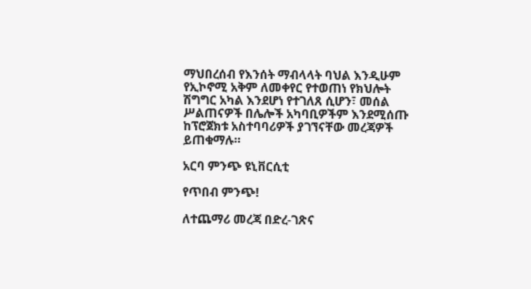ማህበረሰብ የእንሰት ማብላላት ባህል እንዲሁም የኢኮኖሚ አቅም ለመቀየር የተወጠነ የክህሎት ሽግግር አካል እንደሆነ የተገለጸ ሲሆን፣ መሰል ሥልጠናዎች በሌሎች አካባቢዎችም እንደሚሰጡ ከፕሮጀክቱ አስተባባሪዎች ያገኘናቸው መረጃዎች ይጠቁማሉ።

አርባ ምንጭ ዩኒቨርሲቲ

የጥበብ ምንጭ!

ለተጨማሪ መረጃ በድረ-ገጽና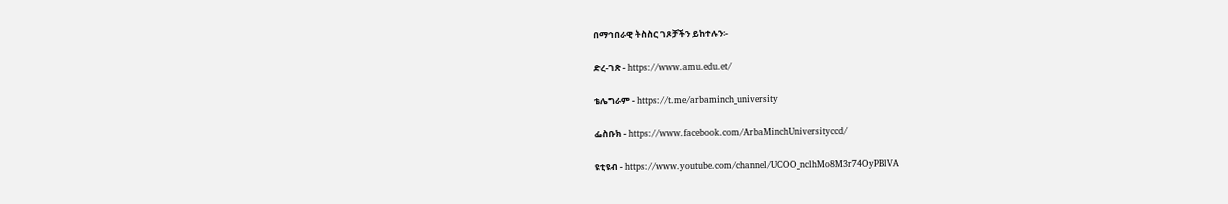በማኅበራዊ ትስስር ገጾቻችን ይከተሉን፡-

ድረ-ገጽ - https://www.amu.edu.et/

ቴሌግራም - https://t.me/arbaminch_university

ፌስቡክ - https://www.facebook.com/ArbaMinchUniversityccd/

ዩቲዩብ - https://www.youtube.com/channel/UCOO_nclhMo8M3r74OyPBlVA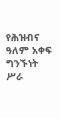የሕዝብና ዓለም አቀፍ ግንኙነት ሥራ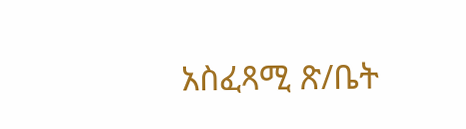አስፈጻሚ ጽ/ቤት